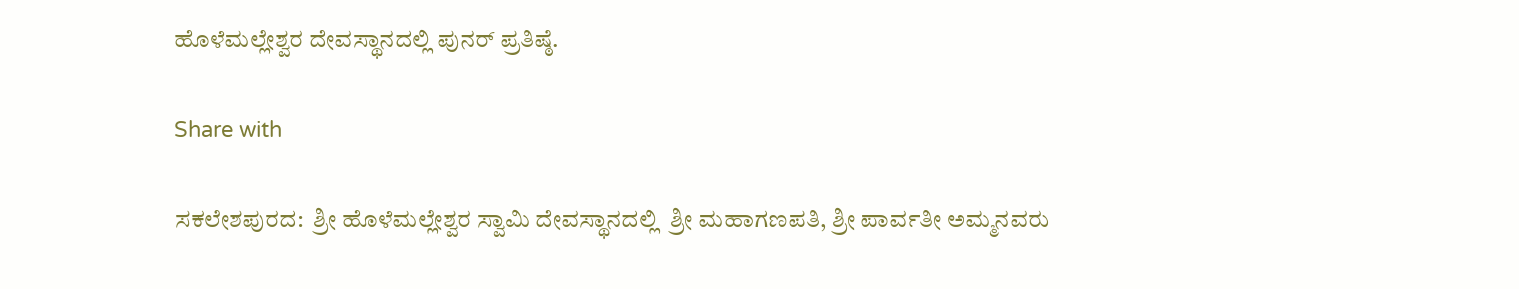ಹೊಳೆಮಲ್ಲೇಶ್ವರ ದೇವಸ್ಥಾನದಲ್ಲಿ ಪುನರ್ ಪ್ರತಿಷ್ಠೆ.

Share with

ಸಕಲೇಶಪುರದ:  ಶ್ರೀ ಹೊಳೆಮಲ್ಲೇಶ್ವರ ಸ್ವಾಮಿ ದೇವಸ್ಥಾನದಲ್ಲಿ  ಶ್ರೀ ಮಹಾಗಣಪತಿ, ಶ್ರೀ ಪಾರ್ವತೀ ಅಮ್ಮನವರು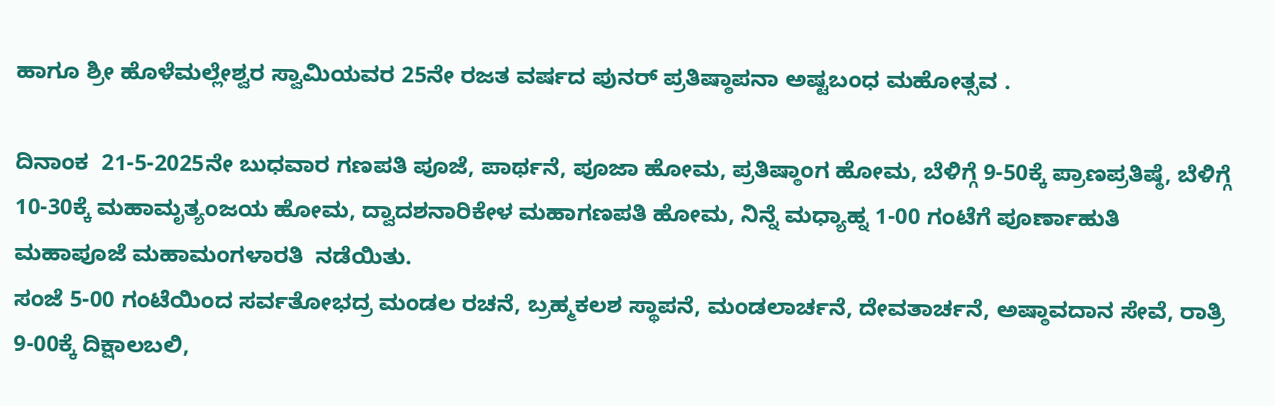ಹಾಗೂ ಶ್ರೀ ಹೊಳೆಮಲ್ಲೇಶ್ವರ ಸ್ವಾಮಿಯವರ 25ನೇ ರಜತ ವರ್ಷದ ಪುನ‌ರ್ ಪ್ರತಿಷ್ಠಾಪನಾ ಅಷ್ಟಬಂಧ ಮಹೋತ್ಸವ .

ದಿನಾಂಕ  21-5-2025ನೇ ಬುಧವಾರ ಗಣಪತಿ ಪೂಜೆ, ಪಾರ್ಥನೆ, ಪೂಜಾ ಹೋಮ, ಪ್ರತಿಷ್ಠಾಂಗ ಹೋಮ, ಬೆಳಿಗ್ಗೆ 9-50ಕ್ಕೆ ಪ್ರಾಣಪ್ರತಿಷ್ಠೆ, ಬೆಳಿಗ್ಗೆ 10-30ಕ್ಕೆ ಮಹಾಮೃತ್ಯಂಜಯ ಹೋಮ, ದ್ವಾದಶನಾರಿಕೇಳ ಮಹಾಗಣಪತಿ ಹೋಮ, ನಿನ್ನೆ ಮಧ್ಯಾಹ್ನ 1-00 ಗಂಟೆಗೆ ಪೂರ್ಣಾಹುತಿ ಮಹಾಪೂಜೆ ಮಹಾಮಂಗಳಾರತಿ  ನಡೆಯಿತು.
ಸಂಜೆ 5-00 ಗಂಟೆಯಿಂದ ಸರ್ವತೋಭದ್ರ ಮಂಡಲ ರಚನೆ, ಬ್ರಹ್ಮಕಲಶ ಸ್ಥಾಪನೆ, ಮಂಡಲಾರ್ಚನೆ, ದೇವತಾರ್ಚನೆ, ಅಷ್ಠಾವದಾನ ಸೇವೆ, ರಾತ್ರಿ 9-00ಕ್ಕೆ ದಿಕ್ಷಾಲಬಲಿ,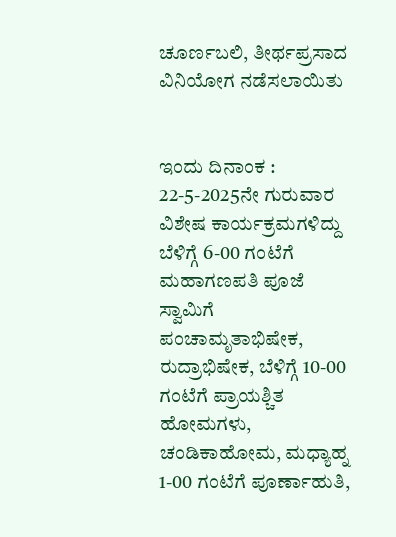ಚೂರ್ಣಬಲಿ, ತೀರ್ಥಪ್ರಸಾದ ವಿನಿಯೋಗ ನಡೆಸಲಾಯಿತು


ಇಂದು ದಿನಾಂಕ : 22-5-2025ನೇ ಗುರುವಾರ ವಿಶೇಷ ಕಾರ್ಯಕ್ರಮಗಳಿದ್ದು ಬೆಳಿಗ್ಗೆ 6-00 ಗಂಟೆಗೆ ಮಹಾಗಣಪತಿ ಪೂಜೆ ಸ್ವಾಮಿಗೆ ಪಂಚಾಮೃತಾಭಿಷೇಕ, ರುದ್ರಾಭಿಷೇಕ, ಬೆಳಿಗ್ಗೆ 10-00 ಗಂಟೆಗೆ ಪ್ರಾಯಶ್ಚಿತ ಹೋಮಗಳು, ಚಂಡಿಕಾಹೋಮ, ಮಧ್ಯಾಹ್ನ 1-00 ಗಂಟೆಗೆ ಪೂರ್ಣಾಹುತಿ,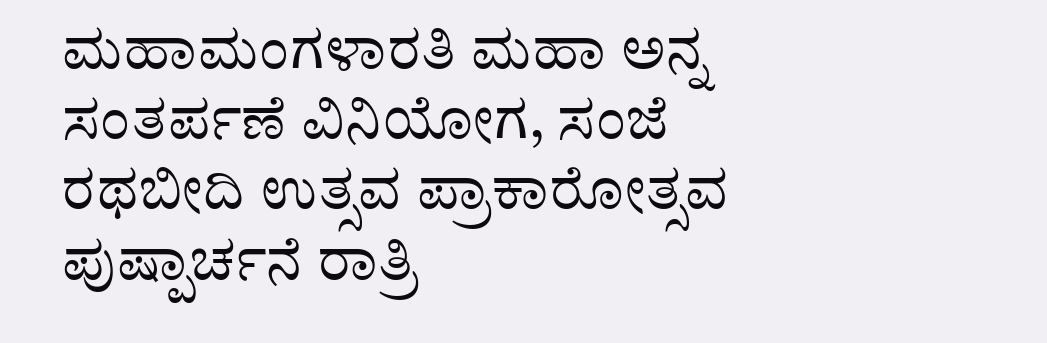ಮಹಾಮಂಗಳಾರತಿ ಮಹಾ ಅನ್ನ ಸಂತರ್ಪಣೆ ವಿನಿಯೋಗ, ಸಂಜೆ ರಥಬೀದಿ ಉತ್ಸವ ಪ್ರಾಕಾರೋತ್ಸವ ಪುಷ್ಪಾರ್ಚನೆ ರಾತ್ರಿ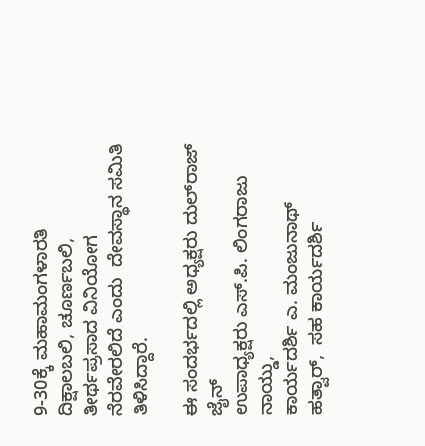9-30ಕ್ಕೆ ಮಹಾಮಂಗಳಾರತಿ ದಿಕ್ಷಾಲಬಲಿ, ಚೂರ್ಣಬಲಿ, ತೀರ್ಥಪ್ರಸಾದ ವಿನಿಯೋಗ ನೆರವೇರಲಿದೆ ಎಂದು  ದೇವಸ್ಥಾನ ಸಮಿತಿ ತಿಳಿಸಿದ್ದಾರೆ.

ಈ ಸಂದರ್ಭದಲ್ಲಿ ಅಧ್ಯಕ್ಷರು ದುಲ್‌ರಾಜ್ ಜೈನ್
ಉಪಾಧ್ಯಕ್ಷರು ಎಸ್.ಪಿ. ಲಿಂಗರಾಜು ನಾಯ್ಡು,
ಕಾರ್ಯದರ್ಶಿ ಎ. ಮಂಜುನಾಥ್ ಹತ್ವಾರ್,  ಸಹ ಕಾರ್ಯದರ್ಶಿ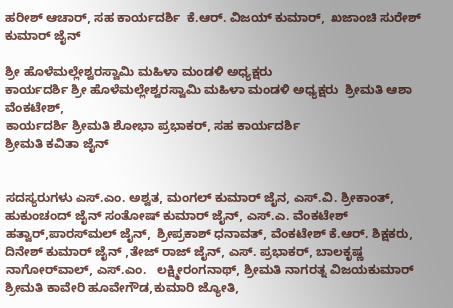ಹರೀಶ್ ಆಚಾರ್, ಸಹ ಕಾರ್ಯದರ್ಶಿ  ಕೆ.ಆರ್. ವಿಜಯ್ ಕುಮಾರ್,  ಖಜಾಂಚಿ ಸುರೇಶ್ ಕುಮಾರ್ ಜೈನ್

ಶ್ರೀ ಹೊಳೆಮಲ್ಲೇಶ್ವರಸ್ವಾಮಿ ಮಹಿಳಾ ಮಂಡಳಿ ಅಧ್ಯಕ್ಷರು
ಕಾರ್ಯದರ್ಶಿ ಶ್ರೀ ಹೊಳೆಮಲ್ಲೇಶ್ವರಸ್ವಾಮಿ ಮಹಿಳಾ ಮಂಡಳಿ ಅಧ್ಯಕ್ಷರು  ಶ್ರೀಮತಿ ಆಶಾ ವೆಂಕಟೇಶ್,
ಕಾರ್ಯದರ್ಶಿ ಶ್ರೀಮತಿ ಶೋಭಾ ಪ್ರಭಾಕರ್, ಸಹ ಕಾರ್ಯದರ್ಶಿ
ಶ್ರೀಮತಿ ಕವಿತಾ ಜೈನ್


ಸದಸ್ಯರುಗಳು ಎಸ್.ಎಂ. ಅಶ್ವತ, ಮಂಗಲ್ ಕುಮಾರ್ ಜೈನ, ಎಸ್.ವಿ. ಶ್ರೀಕಾಂತ್, ಹುಕುಂಚಂದ್‌ ಜೈನ್ ಸಂತೋಷ್ ಕುಮಾರ್ ಜೈನ್, ಎಸ್.ಎ. ವೆಂಕಟೇಶ್ ಹತ್ವಾರ್,ಪಾರಸ್‌ಮಲ್ ಜೈನ್,  ಶ್ರೀಪ್ರಕಾಶ್ ಧನಾವತ್, ವೆಂಕಟೇಶ್ ಕೆ.ಆರ್. ಶಿಕ್ಷಕರು, ದಿನೇಶ್ ಕುಮಾರ್ ಜೈನ್ ,ತೇಜ್ ರಾಜ್ ಜೈನ್, ಎಸ್. ಪ್ರಭಾಕರ್, ಬಾಲಕೃಷ್ಣ ನಾಗೋರ್‌ವಾಲ್, ಎಸ್.ಎಂ.   ಲಕ್ಷ್ಮೀರಂಗನಾಥ್, ಶ್ರೀಮತಿ ನಾಗರತ್ನ ವಿಜಯಕುಮಾರ್
ಶ್ರೀಮತಿ ಕಾವೇರಿ ಹೂವೇಗೌಡ,ಕುಮಾರಿ ಜ್ಯೋತಿ,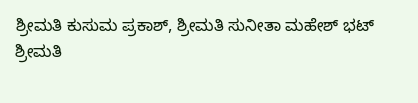ಶ್ರೀಮತಿ ಕುಸುಮ ಪ್ರಕಾಶ್, ಶ್ರೀಮತಿ ಸುನೀತಾ ಮಹೇಶ್ ಭಟ್
ಶ್ರೀಮತಿ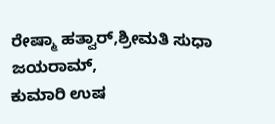ರೇಷ್ಮಾ ಹತ್ವಾರ್,ಶ್ರೀಮತಿ ಸುಧಾ ಜಯರಾಮ್,
ಕುಮಾರಿ ಉಷ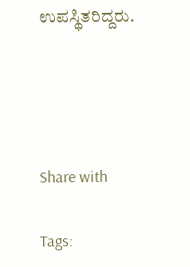ಉಪಸ್ಥಿತರಿದ್ದರು.




Share with

Tags: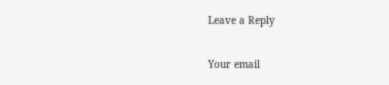Leave a Reply

Your email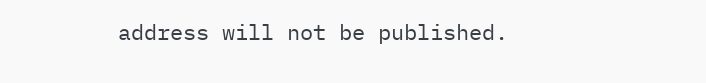address will not be published.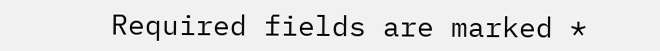Required fields are marked *